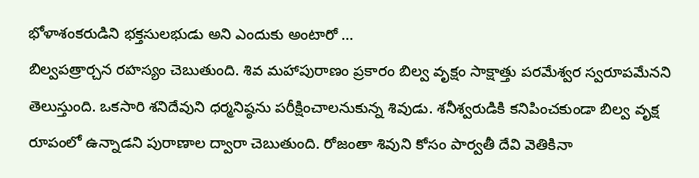భోళాశంకరుడిని భక్తసులభుడు అని ఎందుకు అంటారో …
బిల్వపత్రార్చన రహస్యం చెబుతుంది. శివ మహాపురాణం ప్రకారం బిల్వ వృక్షం సాక్షాత్తు పరమేశ్వర స్వరూపమేనని తెలుస్తుంది. ఒకసారి శనిదేవుని ధర్మనిష్ఠను పరీక్షించాలనుకున్న శివుడు. శనీశ్వరుడికి కనిపించకుండా బిల్వ వృక్ష రూపంలో ఉన్నాడని పురాణాల ద్వారా చెబుతుంది. రోజంతా శివుని కోసం పార్వతీ దేవి వెతికినా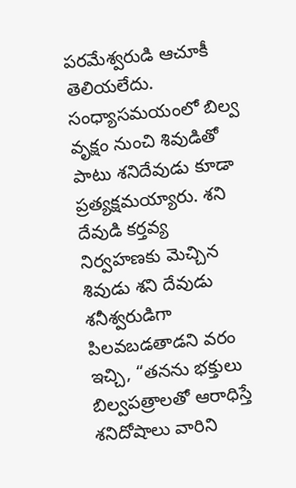పరమేశ్వరుడి ఆచూకీ తెలియలేదు. సంధ్యాసమయంలో బిల్వ వృక్షం నుంచి శివుడితో పాటు శనిదేవుడు కూడా ప్రత్యక్షమయ్యారు. శని దేవుడి కర్తవ్య నిర్వహణకు మెచ్చిన శివుడు శని దేవుడు శనీశ్వరుడిగా పిలవబడతాడని వరం ఇచ్చి, “తనను భక్తులు బిల్వపత్రాలతో ఆరాధిస్తే శనిదోషాలు వారిని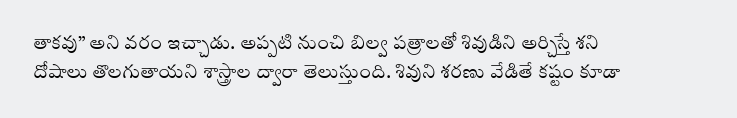తాకవు” అని వరం ఇచ్చాడు. అప్పటి నుంచి బిల్వ పత్రాలతో శివుడిని అర్చిస్తే శని దోషాలు తొలగుతాయని శాస్త్రాల ద్వారా తెలుస్తుంది. శివుని శరణు వేడితే కష్టం కూడా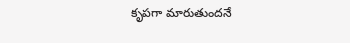కృపగా మారుతుందనే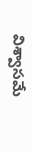విశ్వాసమే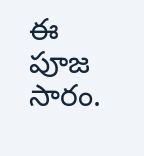ఈ పూజ సారం.